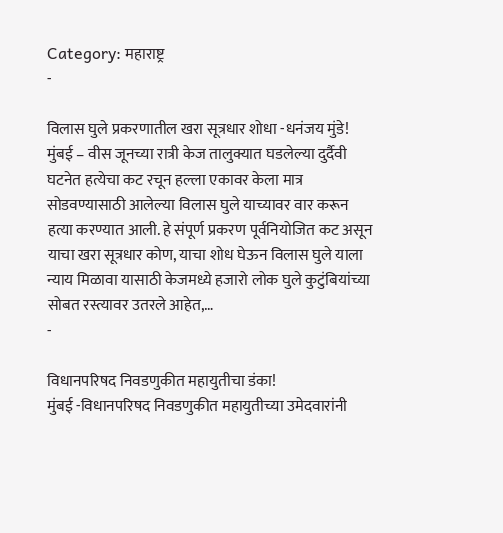Category: महाराष्ट्र
-

विलास घुले प्रकरणातील खरा सूत्रधार शोधा -धनंजय मुंडे!
मुंबई – वीस जूनच्या रात्री केज तालुक्यात घडलेल्या दुर्दैवी घटनेत हत्येचा कट रचून हल्ला एकावर केला मात्र सोडवण्यासाठी आलेल्या विलास घुले याच्यावर वार करून हत्या करण्यात आली. हे संपूर्ण प्रकरण पूर्वनियोजित कट असून याचा खरा सूत्रधार कोण, याचा शोध घेऊन विलास घुले याला न्याय मिळावा यासाठी केजमध्ये हजारो लोक घुले कुटुंबियांच्या सोबत रस्त्यावर उतरले आहेत,…
-

विधानपरिषद निवडणुकीत महायुतीचा डंका!
मुंबई -विधानपरिषद निवडणुकीत महायुतीच्या उमेदवारांनी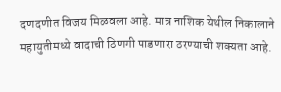दणदणीत विजय मिळवला आहे. मात्र नाशिक येथील निकालाने महायुतीमध्ये वादाची ठिणगी पाडणारा ठरण्याची शक्यता आहे.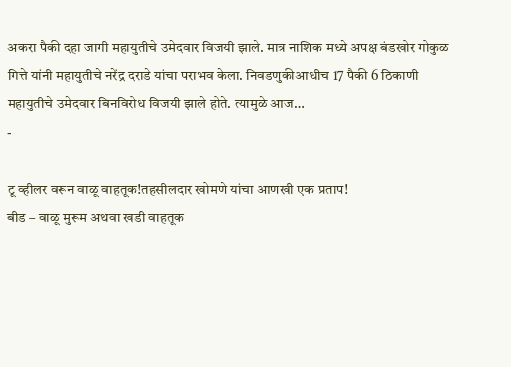अकरा पैकी दहा जागी महायुतीचे उमेदवार विजयी झाले. मात्र नाशिक मध्ये अपक्ष बंडखोर गोकुळ गित्ते यांनी महायुतीचे नरेंद्र दराडे यांचा पराभव केला. निवडणुकीआधीच 17 पैकी 6 ठिकाणी महायुतीचे उमेदवार बिनविरोध विजयी झाले होते. त्यामुळे आज…
-

टू व्हीलर वरून वाळू वाहतूक!तहसीलदार खोमणे यांचा आणखी एक प्रताप!
बीड – वाळू मुरूम अथवा खडी वाहतूक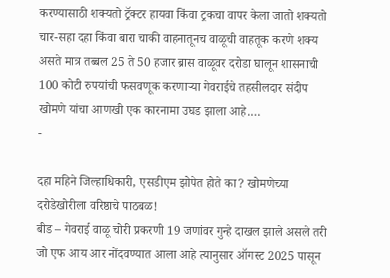करण्यासाठी शक्यतो ट्रॅक्टर हायवा किंवा ट्रकचा वापर केला जातो शक्यतो चार-सहा दहा किंवा बारा चाकी वाहनातूनच वाळूची वाहतूक करणे शक्य असते मात्र तब्बल 25 ते 50 हजार ब्रास वाळूवर दरोडा घालून शासनाची 100 कोटी रुपयांची फसवणूक करणाऱ्या गेवराईचे तहसीलदार संदीप खोमणे यांचा आणखी एक कारनामा उघड झाला आहे.…
-

दहा महिने जिल्हाधिकारी, एसडीएम झोपेत होते का? खोमणेच्या दरोडेखोरीला वरिष्ठाचे पाठबळ!
बीड – गेवराई वाळू चोरी प्रकरणी 19 जणांवर गुन्हे दाखल झाले असले तरी जो एफ आय आर नोंदवण्यात आला आहे त्यानुसार ऑगस्ट 2025 पासून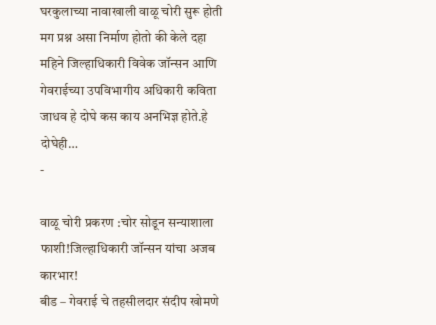घरकुलाच्या नावाखाली वाळू चोरी सुरू होती मग प्रश्न असा निर्माण होतो की केले दहा महिने जिल्हाधिकारी विवेक जॉन्सन आणि गेवराईच्या उपविभागीय अधिकारी कविता जाधव हे दोघे कस काय अनभिज्ञ होते.हे दोघेही…
-

वाळू चोरी प्रकरण :चोर सोडून सन्याशाला फाशी!जिल्हाधिकारी जॉन्सन यांचा अजब कारभार!
बीड – गेवराई चे तहसीलदार संदीप खोमणे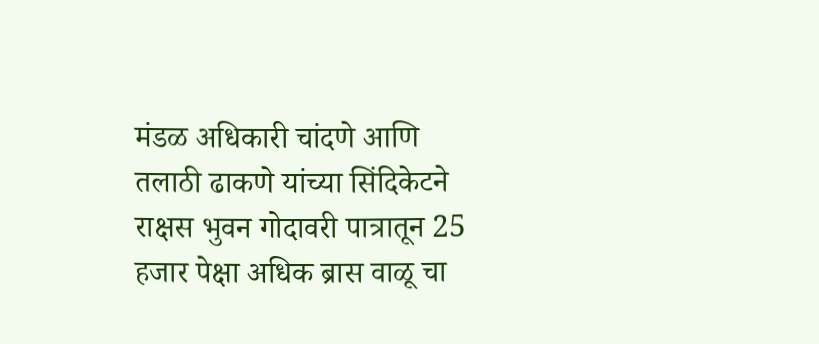मंडळ अधिकारी चांदणे आणि तलाठी ढाकणे यांच्या सिंदिकेटने राक्षस भुवन गोदावरी पात्रातून 25 हजार पेक्षा अधिक ब्रास वाळू चा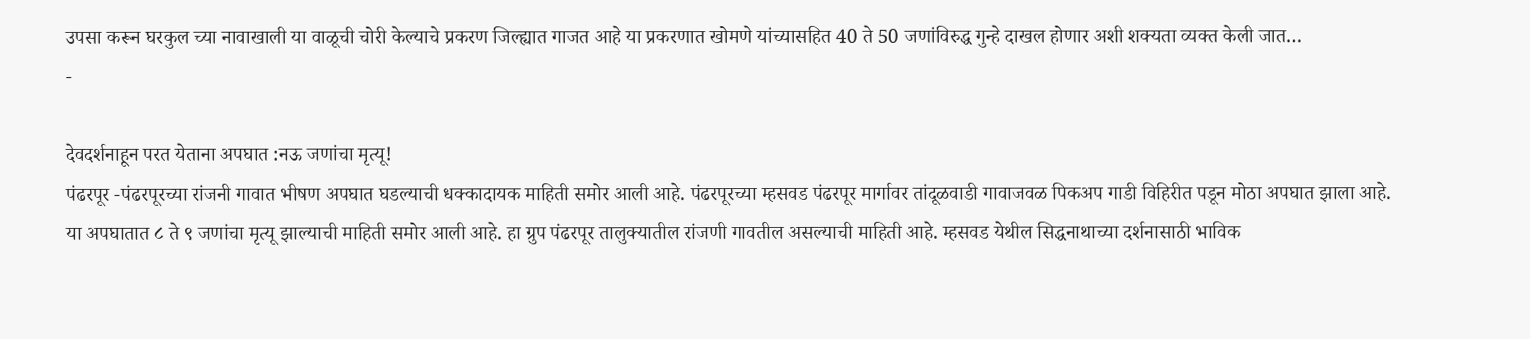उपसा करून घरकुल च्या नावाखाली या वाळूची चोरी केल्याचे प्रकरण जिल्ह्यात गाजत आहे या प्रकरणात खोमणे यांच्यासहित 40 ते 50 जणांविरुद्ध गुन्हे दाखल होणार अशी शक्यता व्यक्त केली जात…
-

देवदर्शनाहून परत येताना अपघात :नऊ जणांचा मृत्यू!
पंढरपूर -पंढरपूरच्या रांजनी गावात भीषण अपघात घडल्याची धक्कादायक माहिती समोर आली आहे. पंढरपूरच्या म्हसवड पंढरपूर मार्गावर तांदूळवाडी गावाजवळ पिकअप गाडी विहिरीत पडून मोठा अपघात झाला आहे. या अपघातात ८ ते ९ जणांचा मृत्यू झाल्याची माहिती समोर आली आहे. हा ग्रुप पंढरपूर तालुक्यातील रांजणी गावतील असल्याची माहिती आहे. म्हसवड येथील सिद्धनाथाच्या दर्शनासाठी भाविक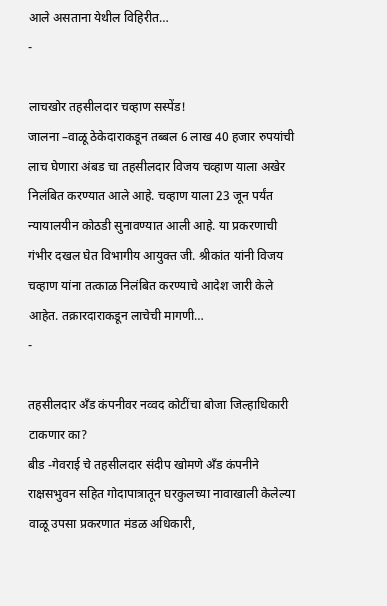आले असताना येथील विहिरीत…
-

लाचखोर तहसीलदार चव्हाण सस्पेंड!
जालना –वाळू ठेकेदाराकडून तब्बल 6 लाख 40 हजार रुपयांची लाच घेणारा अंबड चा तहसीलदार विजय चव्हाण याला अखेर निलंबित करण्यात आले आहे. चव्हाण याला 23 जून पर्यंत न्यायालयीन कोठडी सुनावण्यात आली आहे. या प्रकरणाची गंभीर दखल घेत विभागीय आयुक्त जी. श्रीकांत यांनी विजय चव्हाण यांना तत्काळ निलंबित करण्याचे आदेश जारी केले आहेत. तक्रारदाराकडून लाचेची मागणी…
-

तहसीलदार अँड कंपनीवर नव्वद कोटींचा बोजा जिल्हाधिकारी टाकणार का?
बीड -गेवराई चे तहसीलदार संदीप खोमणे अँड कंपनीने राक्षसभुवन सहित गोदापात्रातून घरकुलच्या नावाखाली केलेल्या वाळू उपसा प्रकरणात मंडळ अधिकारी,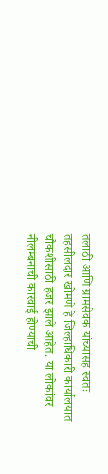तलाठी आणि ग्रामसेवक यांच्यासह स्वतः तहसीलदार खोमणे हे जिल्हाधिकारी कार्यालयात चौकशीसाठी हजर झाले आहेत. या लोकांवर नीलम्बनाची कारवाई होण्याची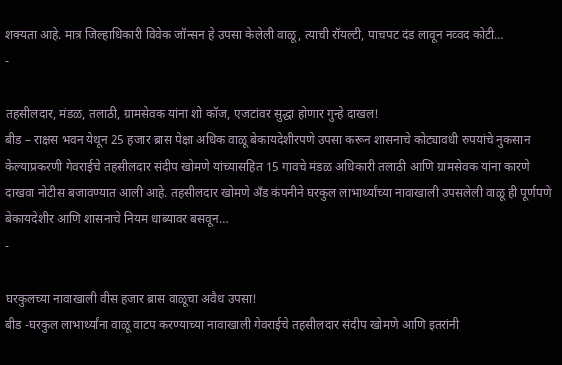शक्यता आहे. मात्र जिल्हाधिकारी विवेक जॉन्सन हे उपसा केलेली वाळू, त्याची रॉयल्टी, पाचपट दंड लावून नव्वद कोटी…
-

तहसीलदार, मंडळ, तलाठी, ग्रामसेवक यांना शो कॉज, एजटांवर सुद्धा होणार गुन्हे दाखल!
बीड – राक्षस भवन येथून 25 हजार ब्रास पेक्षा अधिक वाळू बेकायदेशीरपणे उपसा करून शासनाचे कोट्यावधी रुपयांचे नुकसान केल्याप्रकरणी गेवराईचे तहसीलदार संदीप खोमणे यांच्यासहित 15 गावचे मंडळ अधिकारी तलाठी आणि ग्रामसेवक यांना कारणे दाखवा नोटीस बजावण्यात आली आहे. तहसीलदार खोमणे अँड कंपनीने घरकुल लाभार्थ्यांच्या नावाखाली उपसलेली वाळू ही पूर्णपणे बेकायदेशीर आणि शासनाचे नियम धाब्यावर बसवून…
-

घरकुलच्या नावाखाली वीस हजार ब्रास वाळूचा अवैध उपसा!
बीड -घरकुल लाभार्थ्यांना वाळू वाटप करण्याच्या नावाखाली गेवराईचे तहसीलदार संदीप खोमणे आणि इतरांनी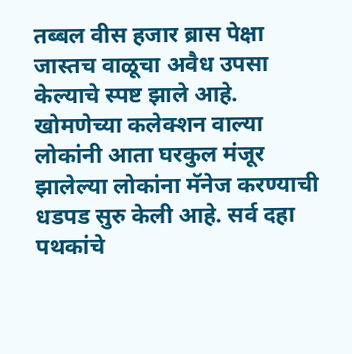तब्बल वीस हजार ब्रास पेक्षा जास्तच वाळूचा अवैध उपसा केल्याचे स्पष्ट झाले आहे. खोमणेच्या कलेक्शन वाल्या लोकांनी आता घरकुल मंजूर झालेल्या लोकांना मॅनेज करण्याची धडपड सुरु केली आहे. सर्व दहा पथकांचे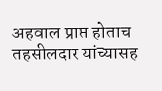अहवाल प्राप्त होताच तहसीलदार यांच्यासह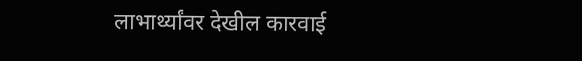लाभार्थ्यांवर देखील कारवाई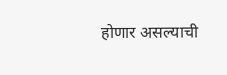होणार असल्याची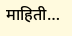माहिती…